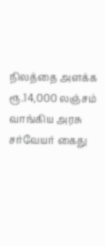நிலத்தை அளக்க ரூ.14,000 லஞ்சம் வாங்கிய அரசு சர்வேயர் கைது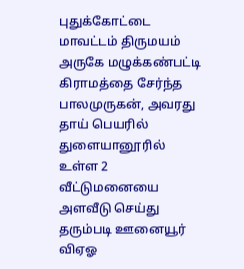புதுக்கோட்டை மாவட்டம் திருமயம் அருகே மழுக்கண்பட்டி கிராமத்தை சேர்ந்த பாலமுருகன், அவரது தாய் பெயரில் துளையானூரில் உள்ள 2 வீட்டுமனையை அளவீடு செய்து தரும்படி ஊனையூர் விஏஓ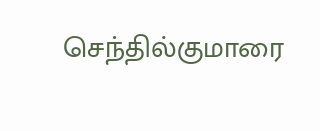செந்தில்குமாரை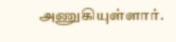அணுகியுள்ளார்.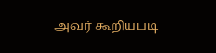அவர் கூறியபடி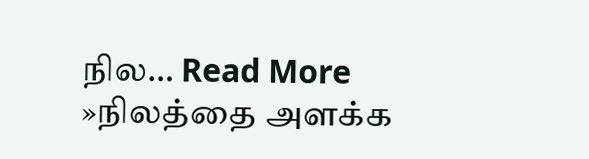நில… Read More »நிலத்தை அளக்க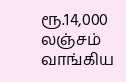ரூ.14,000 லஞ்சம் வாங்கிய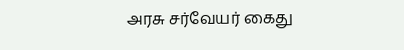அரசு சர்வேயர் கைது